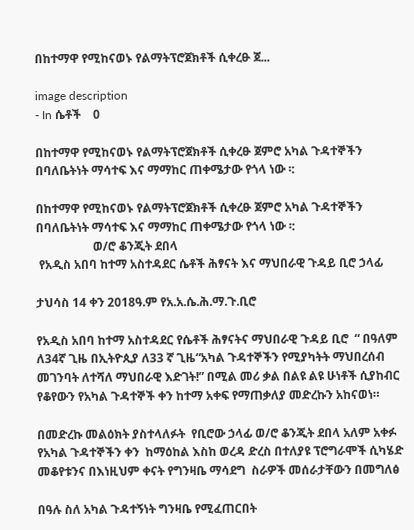በከተማዋ የሚከናወኑ የልማትፕሮጀክቶች ሲቀረፁ ጀ...

image description
- In ሴቶች    0

በከተማዋ የሚከናወኑ የልማትፕሮጀክቶች ሲቀረፁ ጀምሮ አካል ጉዳተኞችን በባለቤትነት ማሳተፍ እና ማማከር ጠቀሜታው የጎላ ነው ፡:

በከተማዋ የሚከናወኑ የልማትፕሮጀክቶች ሲቀረፁ ጀምሮ አካል ጉዳተኞችን በባለቤትነት ማሳተፍ እና ማማከር ጠቀሜታው የጎላ ነው ፡:
                   ወ/ሮ ቆንጂት ደበላ
 የአዲስ አበባ ከተማ አስተዳደር ሴቶች ሕፃናት እና ማህበራዊ ጉዳይ ቢሮ ኃላፊ

ታህሳስ 14 ቀን 2018ዓ.ም የአ.አ.ሴ.ሕ.ማ.ጉ.ቢሮ

የአዲስ አበባ ከተማ አስተዳደር የሴቶች ሕፃናትና ማህበራዊ ጉዳይ ቢሮ  “ በዓለም ለ34ኛ ጊዜ በኢትዮጲያ ለ33 ኛ ጊዜ“አካል ጉዳተኞችን የሚያካትት ማህበረሰብ መገንባት ለተሻለ ማህበራዊ እድገት!” በሚል መሪ ቃል በልዩ ልዩ ሁነቶች ሲያከብር የቆየውን የአካል ጉዳተኞች ቀን ከተማ አቀፍ የማጠቃለያ መድረኩን አከናወነ።

በመድረኩ መልዕክት ያስተላለፉት  የቢሮው ኃላፊ ወ/ሮ ቆንጂት ደበላ አለም አቀፉ የአካል ጉዳተኞችን ቀን  ከማዕከል እስከ ወረዳ ድረስ በተለያዩ ፕሮግራሞች ሲካሄድ መቆየቱንና በእነዚህም ቀናት የግንዛቤ ማሳደግ  ስራዎች መሰራታቸውን በመግለፅ

በዓሉ ስለ አካል ጉዳተኝነት ግንዛቤ የሚፈጠርበት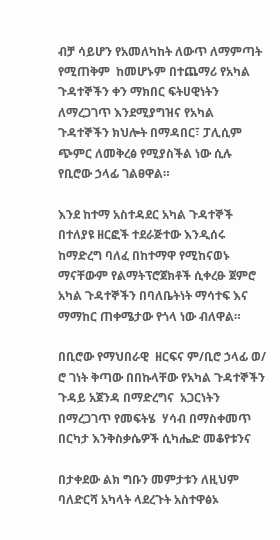ብቻ ሳይሆን የአመለካከት ለውጥ ለማምጣት የሚጠቅም  ከመሆኑም በተጨማሪ የአካል ጉዳተኞችን ቀን ማክበር ፍትሀዊነትን ለማረጋገጥ እንደሚያግዝና የአካል ጉዳተኞችን ክህሎት በማዳበር፣ ፓሊሲም ጭምር ለመቅረፅ የሚያስችል ነው ሲሉ የቢሮው ኃላፊ ገልፀዋል።

እንደ ከተማ አስተዳደር አካል ጉዳተኞች በተለያዩ ዘርፎች ተደራጅተው እንዲሰሩ ከማድረግ ባለፈ በከተማዋ የሚከናወኑ ማናቸውም የልማትፕሮጀክቶች ሲቀረፁ ጀምሮ አካል ጉዳተኞችን በባለቤትነት ማሳተፍ እና ማማከር ጠቀሜታው የጎላ ነው ብለዋል።

በቢሮው የማህበራዊ  ዘርፍና ም/ቢሮ ኃላፊ ወ/ ሮ ገነት ቅጣው በበኩላቸው የአካል ጉዳተኞችን  ጉዳይ አጀንዳ በማድረግና  አጋርነትን በማረጋገጥ የመፍትሄ  ሃሳብ በማስቀመጥ በርካታ እንቅስቃሴዎች ሲካሔድ መቆየቱንና

በታቀደው ልክ ግቡን መምታቱን ለዚህም ባለድርሻ አካላት ላደረጉት አስተዋፅኦ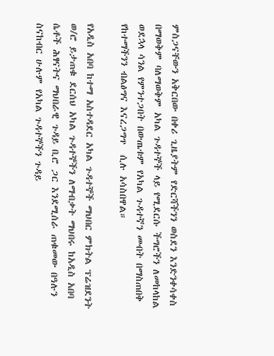ምስጋናቸውን አቅርበው በቀሪ ጊዜያትም የድርሻችንን ወስደን እንድንቀሳቀስ በማወቅም ባለማወቅም አካል ጉዳተኞች ላይ የሚደርሱ ችግሮችን ለመከላከል ወደኋላ ሳንል የምንተጋበት በውጤቱም የአካል ጉዳተኛን መብት በማስጠበቅ የከተማችንን ብልፅግና እናረጋግጥ  ሲሉ አሳስበዋል።

የአዲስ አበባ ከተማ አስተዳደር አካል ጉዳተኞች ማህበር ምክትል ፕሬዝደንት ወ/ሮ ይታጠቁ ደርሰህ አካል ጉዳተኞችን ለማብቃት ማህበሩ ከአዲስ አበባ ሴቶች ሕፃናትና ማህበራዊ ጉዳይ ቢሮ ጋር እንደሚሰራ ጠቁመው በዓሉን ስናከብር ሁሉም የአካል ጉዳተኞችን ጉዳይ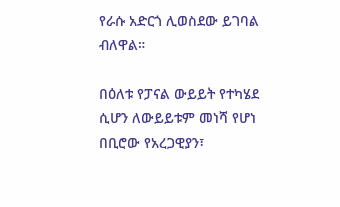የራሱ አድርጎ ሊወስደው ይገባል ብለዋል።

በዕለቱ የፓናል ውይይት የተካሄደ ሲሆን ለውይይቱም መነሻ የሆነ በቢሮው የአረጋዊያን፣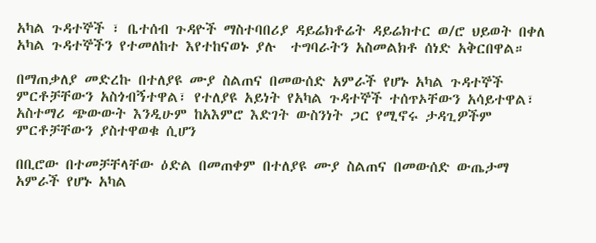አካል ጉዳተኞች ፣ ቤተሰብ ጉዳዮች ማስተባበሪያ ዳይሬክቶሬት ዳይሬክተር ወ/ሮ ህይወት በቀለ አካል ጉዳተኞችን የተመለከተ እየተከናወኑ ያሉ  ተግባራትን አስመልክቶ ሰነድ አቅርበዋል።

በማጠቃለያ መድረኩ በተለያዩ ሙያ ስልጠና በመውሰድ አምራች የሆኑ አካል ጉዳተኞች ምርቶቻቸውን አስጎብኝተዋል፣ የተለያዩ አይነት የአካል ጉዳተኞች ተሰጥኦቸውን አሳይተዋል፣ አስተማሪ ጭውውት እንዲሁም ከአእምሮ እድገት ውስንነት ጋር የሚኖሩ ታዳጊዎችም ምርቶቻቸውን ያስተዋወቁ ሲሆን

በቢሮው በተመቻቸላቸው ዕድል በመጠቀም በተለያዩ ሙያ ስልጠና በመውሰድ ውጤታማ አምራች የሆኑ አካል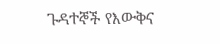ጉዳተኞች የእውቅና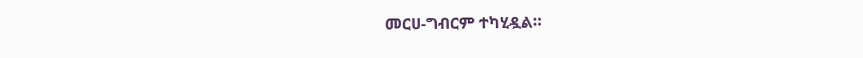መርሀ-ግብርም ተካሂዷል።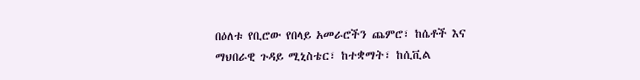በዕለቱ የቢሮው የበላይ አመራሮችን ጨምሮ፣ ከሴቶች እና ማህበራዊ ጉዳይ ሚኒስቴር፣ ከተቋማት፣ ከሲቪል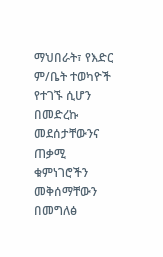ማህበራት፣ የእድር ም/ቤት ተወካዮች የተገኙ ሲሆን በመድረኩ መደሰታቸውንና ጠቃሚ ቁምነገሮችን መቅሰማቸውን በመግለፅ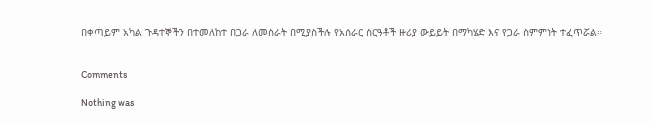በቀጣይም አካል ጉዳተኞችን በተመለከተ በጋራ ለመስራት በሚያስችሉ የአሰራር ስርዓቶች ዙሪያ ውይይት በማካሄድ እና የጋራ ስምምነት ተፈጥሯል።


Comments

Nothing was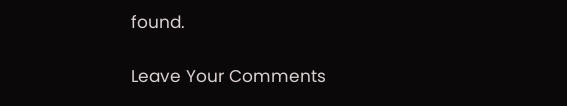found.

Leave Your Comments